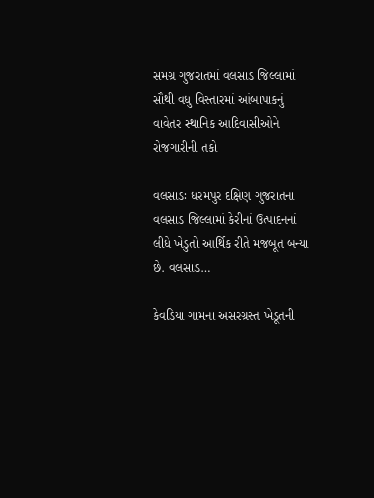સમગ્ર ગુજરાતમાં વલસાડ જિલ્લામાં સૌથી વધુ વિસ્તારમાં આંબાપાકનું વાવેતર સ્થાનિક આદિવાસીઓને રોજગારીની તકો

વલસાડઃ ધરમપુર દક્ષિણ ગુજરાતના વલસાડ જિલ્લામાં કેરીનાં ઉત્પાદનનાં લીધે ખેડુતો આર્થિક રીતે મજબૂત બન્યા છે. વલસાડ…

કેવડિયા ગામના અસરગ્રસ્ત ખેડૂતની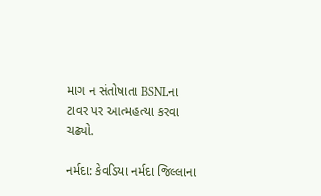માગ ન સંતોષાતા BSNLના ટાવર પર આત્મહત્યા કરવા ચઢ્યો.

નર્મદા: કેવડિયા નર્મદા જિલ્લાના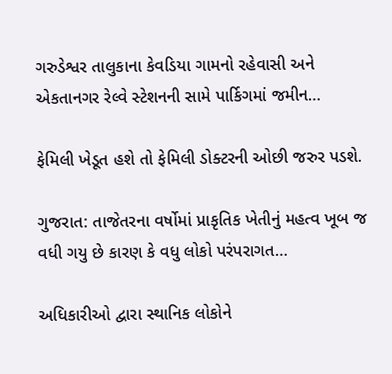ગરુડેશ્વર તાલુકાના કેવડિયા ગામનો રહેવાસી અને એકતાનગર રેલ્વે સ્ટેશનની સામે પાર્કિગમાં જમીન…

ફેમિલી ખેડૂત હશે તો ફેમિલી ડોક્ટરની ઓછી જરુર પડશે.

ગુજરાત: તાજેતરના વર્ષોમાં પ્રાકૃતિક ખેતીનું મહત્વ ખૂબ જ વધી ગયુ છે કારણ કે વધુ લોકો પરંપરાગત…

અધિકારીઓ દ્વારા સ્થાનિક લોકોને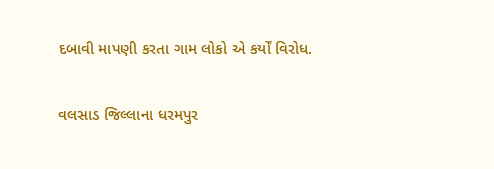દબાવી માપણી કરતા ગામ લોકો એ કર્યોં વિરોધ.

વલસાડ જિલ્લાના ધરમપુર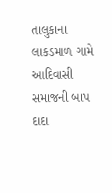તાલુકાના લાકડમાળ ગામે આદિવાસી સમાજની બાપ દાદા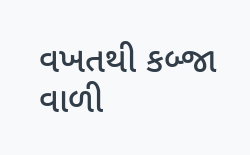વખતથી કબ્જા વાળી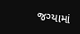જગ્યામાં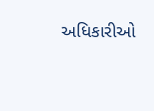અધિકારીઓ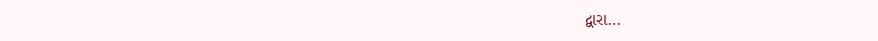દ્વારા…